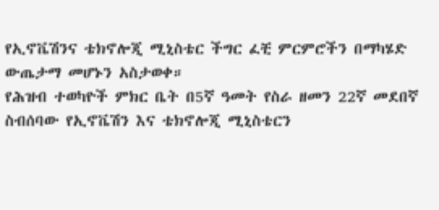የኢኖቬሽንና ቴክኖሎጂ ሚኒስቴር ችግር ፈቺ ምርምሮችን በማካሄድ ውጤታማ መሆኑን አስታወቀ።
የሕዝብ ተወካዮች ምክር ቤት በ5ኛ ዓመት የስራ ዘመን 22ኛ መደበኛ ስብሰባው የኢኖቬሽን እና ቴክኖሎጂ ሚኒስቴርን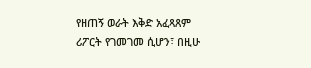የዘጠኝ ወራት እቅድ አፈጻጸም ሪፖርት የገመገመ ሲሆን፣ በዚሁ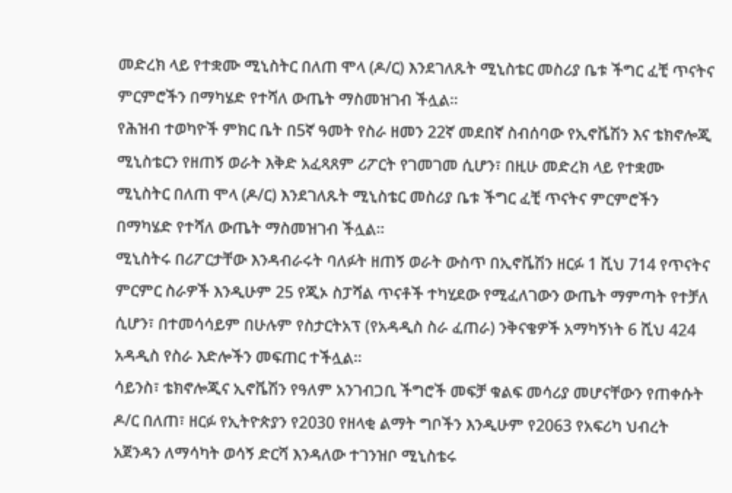መድረክ ላይ የተቋሙ ሚኒስትር በለጠ ሞላ (ዶ/ር) እንደገለጹት ሚኒስቴር መስሪያ ቤቱ ችግር ፈቺ ጥናትና ምርምሮችን በማካሄድ የተሻለ ውጤት ማስመዝገብ ችሏል።
የሕዝብ ተወካዮች ምክር ቤት በ5ኛ ዓመት የስራ ዘመን 22ኛ መደበኛ ስብሰባው የኢኖቬሽን እና ቴክኖሎጂ ሚኒስቴርን የዘጠኝ ወራት እቅድ አፈጻጸም ሪፖርት የገመገመ ሲሆን፣ በዚሁ መድረክ ላይ የተቋሙ ሚኒስትር በለጠ ሞላ (ዶ/ር) እንደገለጹት ሚኒስቴር መስሪያ ቤቱ ችግር ፈቺ ጥናትና ምርምሮችን በማካሄድ የተሻለ ውጤት ማስመዝገብ ችሏል።
ሚኒስትሩ በሪፖርታቸው እንዳብራሩት ባለፉት ዘጠኝ ወራት ውስጥ በኢኖቬሽን ዘርፉ 1 ሺህ 714 የጥናትና ምርምር ስራዎች እንዲሁም 25 የጂኦ ስፓሻል ጥናቶች ተካሂደው የሚፈለገውን ውጤት ማምጣት የተቻለ ሲሆን፣ በተመሳሳይም በሁሉም የስታርትአፕ (የአዳዲስ ስራ ፈጠራ) ንቅናቄዎች አማካኝነት 6 ሺህ 424 አዳዲስ የስራ እድሎችን መፍጠር ተችሏል።
ሳይንስ፣ ቴክኖሎጂና ኢኖቬሽን የዓለም አንገብጋቢ ችግሮች መፍቻ ቁልፍ መሳሪያ መሆናቸውን የጠቀሱት ዶ/ር በለጠ፣ ዘርፉ የኢትዮጵያን የ2030 የዘላቂ ልማት ግቦችን እንዲሁም የ2063 የአፍሪካ ህብረት አጀንዳን ለማሳካት ወሳኝ ድርሻ እንዳለው ተገንዝቦ ሚኒስቴሩ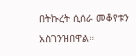በትኩረት ሲሰራ መቆየቱን አስገንዝበዋል።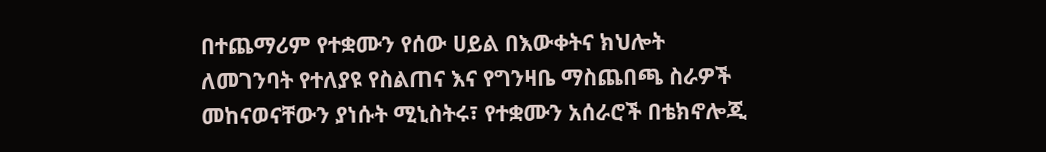በተጨማሪም የተቋሙን የሰው ሀይል በእውቀትና ክህሎት ለመገንባት የተለያዩ የስልጠና እና የግንዛቤ ማስጨበጫ ስራዎች መከናወናቸውን ያነሱት ሚኒስትሩ፣ የተቋሙን አሰራሮች በቴክኖሎጂ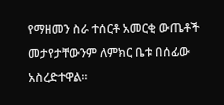የማዘመን ስራ ተሰርቶ አመርቂ ውጤቶች መታየታቸውንም ለምክር ቤቱ በሰፊው አስረድተዋል።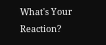What's Your Reaction?